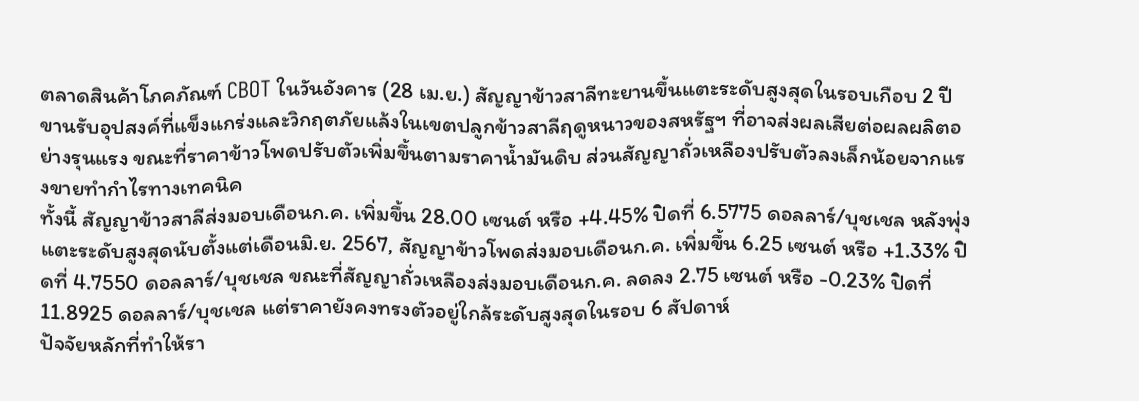ตลาดสินค้าโภคภัณฑ์ CBOT ในวันอังคาร (28 เม.ย.) สัญญาข้าวสาลีทะยานขึ้นแตะระดับสูงสุดในรอบเกือบ 2 ปี ขานรับอุปสงค์ที่แข็งแกร่งและวิกฤตภัยแล้งในเขตปลูกข้าวสาลีฤดูหนาวของสหรัฐฯ ที่อาจส่งผลเสียต่อผลผลิตอย่างรุนแรง ขณะที่ราคาข้าวโพดปรับตัวเพิ่มขึ้นตามราคาน้ำมันดิบ ส่วนสัญญาถั่วเหลืองปรับตัวลงเล็กน้อยจากแรงขายทำกำไรทางเทคนิค
ทั้งนี้ สัญญาข้าวสาลีส่งมอบเดือนก.ค. เพิ่มขึ้น 28.00 เซนต์ หรือ +4.45% ปิดที่ 6.5775 ดอลลาร์/บุชเชล หลังพุ่งแตะระดับสูงสุดนับตั้งแต่เดือนมิ.ย. 2567, สัญญาข้าวโพดส่งมอบเดือนก.ค. เพิ่มขึ้น 6.25 เซนต์ หรือ +1.33% ปิดที่ 4.7550 ดอลลาร์/บุชเชล ขณะที่สัญญาถั่วเหลืองส่งมอบเดือนก.ค. ลดลง 2.75 เซนต์ หรือ -0.23% ปิดที่ 11.8925 ดอลลาร์/บุชเชล แต่ราคายังคงทรงตัวอยู่ใกล้ระดับสูงสุดในรอบ 6 สัปดาห์
ปัจจัยหลักที่ทำให้รา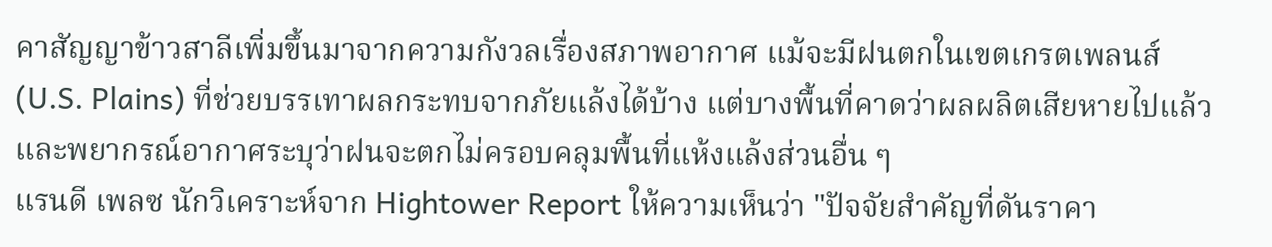คาสัญญาข้าวสาลีเพิ่มขึ้นมาจากความกังวลเรื่องสภาพอากาศ แม้จะมีฝนตกในเขตเกรตเพลนส์ (U.S. Plains) ที่ช่วยบรรเทาผลกระทบจากภัยแล้งได้บ้าง แต่บางพื้นที่คาดว่าผลผลิตเสียหายไปแล้ว และพยากรณ์อากาศระบุว่าฝนจะตกไม่ครอบคลุมพื้นที่แห้งแล้งส่วนอื่น ๆ
แรนดี เพลซ นักวิเคราะห์จาก Hightower Report ให้ความเห็นว่า "ปัจจัยสำคัญที่ดันราคา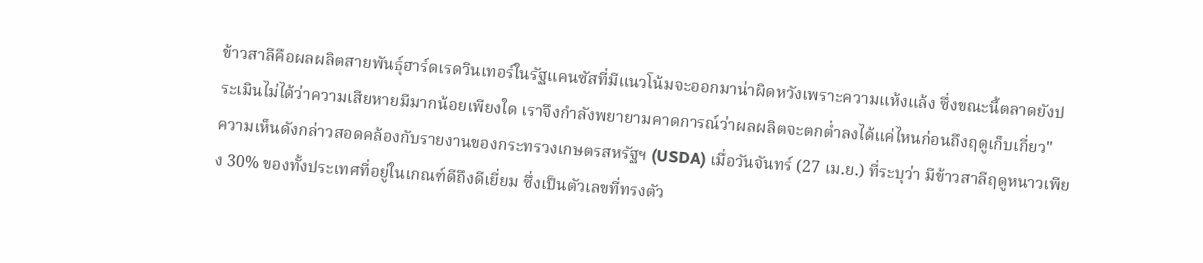ข้าวสาลีคือผลผลิตสายพันธุ์ฮาร์ดเรดวินเทอร์ในรัฐแคนซัสที่มีแนวโน้มจะออกมาน่าผิดหวังเพราะความแห้งแล้ง ซึ่งขณะนี้ตลาดยังประเมินไม่ได้ว่าความเสียหายมีมากน้อยเพียงใด เราจึงกำลังพยายามคาดการณ์ว่าผลผลิตจะตกต่ำลงได้แค่ไหนก่อนถึงฤดูเก็บเกี่ยว"
ความเห็นดังกล่าวสอดคล้องกับรายงานของกระทรวงเกษตรสหรัฐฯ (USDA) เมื่อวันจันทร์ (27 เม.ย.) ที่ระบุว่า มีข้าวสาลีฤดูหนาวเพียง 30% ของทั้งประเทศที่อยู่ในเกณฑ์ดีถึงดีเยี่ยม ซึ่งเป็นตัวเลขที่ทรงตัว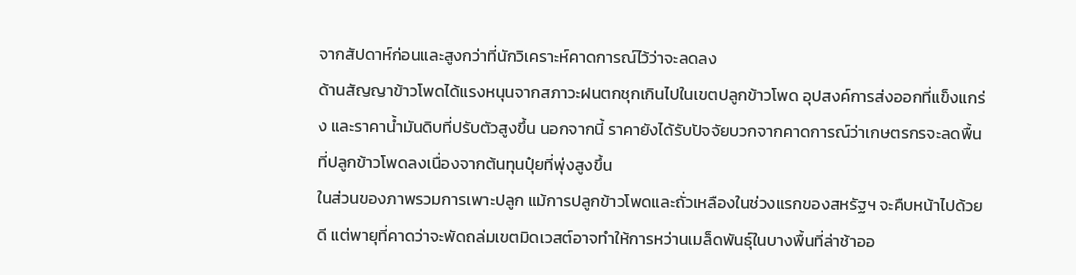จากสัปดาห์ก่อนและสูงกว่าที่นักวิเคราะห์คาดการณ์ไว้ว่าจะลดลง
ด้านสัญญาข้าวโพดได้แรงหนุนจากสภาวะฝนตกชุกเกินไปในเขตปลูกข้าวโพด อุปสงค์การส่งออกที่แข็งแกร่ง และราคาน้ำมันดิบที่ปรับตัวสูงขึ้น นอกจากนี้ ราคายังได้รับปัจจัยบวกจากคาดการณ์ว่าเกษตรกรจะลดพื้นที่ปลูกข้าวโพดลงเนื่องจากต้นทุนปุ๋ยที่พุ่งสูงขึ้น
ในส่วนของภาพรวมการเพาะปลูก แม้การปลูกข้าวโพดและถั่วเหลืองในช่วงแรกของสหรัฐฯ จะคืบหน้าไปด้วยดี แต่พายุที่คาดว่าจะพัดถล่มเขตมิดเวสต์อาจทำให้การหว่านเมล็ดพันธุ์ในบางพื้นที่ล่าช้าออ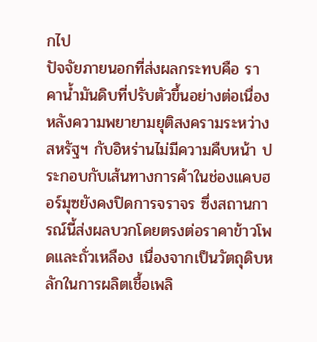กไป
ปัจจัยภายนอกที่ส่งผลกระทบคือ ราคาน้ำมันดิบที่ปรับตัวขึ้นอย่างต่อเนื่อง หลังความพยายามยุติสงครามระหว่างสหรัฐฯ กับอิหร่านไม่มีความคืบหน้า ประกอบกับเส้นทางการค้าในช่องแคบฮอร์มุซยังคงปิดการจราจร ซึ่งสถานการณ์นี้ส่งผลบวกโดยตรงต่อราคาข้าวโพดและถั่วเหลือง เนื่องจากเป็นวัตถุดิบหลักในการผลิตเชื้อเพลิ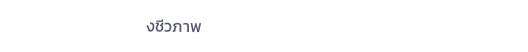งชีวภาพ